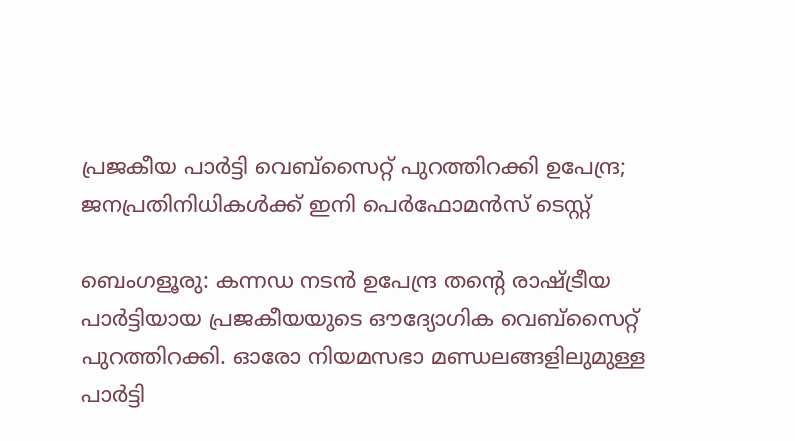പ്രജകീയ പാർട്ടി വെബ്സൈറ്റ് പുറത്തിറക്കി ഉപേന്ദ്ര; ജനപ്രതിനിധികൾക്ക് ഇനി പെർഫോമൻസ് ടെസ്റ്റ്

ബെംഗളൂരു: കന്നഡ നടൻ ഉപേന്ദ്ര തന്റെ രാഷ്ട്രീയ പാർട്ടിയായ പ്രജകീയയുടെ ഔദ്യോഗിക വെബ്സൈറ്റ് പുറത്തിറക്കി. ഓരോ നിയമസഭാ മണ്ഡലങ്ങളിലുമുള്ള പാർട്ടി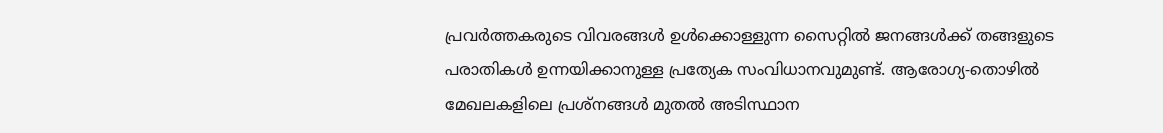പ്രവർത്തകരുടെ വിവരങ്ങൾ ഉൾക്കൊള്ളുന്ന സൈറ്റിൽ ജനങ്ങൾക്ക് തങ്ങളുടെ പരാതികൾ ഉന്നയിക്കാനുള്ള പ്രത്യേക സംവിധാനവുമുണ്ട്. ആരോഗ്യ-തൊഴിൽ മേഖലകളിലെ പ്രശ്നങ്ങൾ മുതൽ അടിസ്ഥാന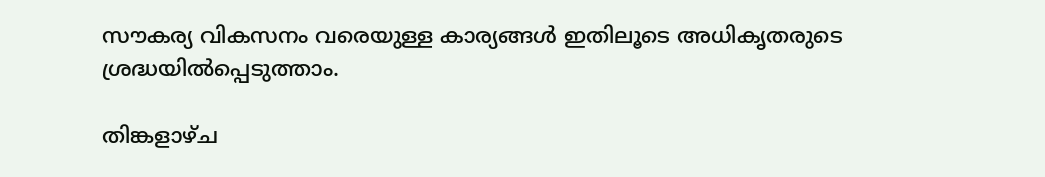സൗകര്യ വികസനം വരെയുള്ള കാര്യങ്ങൾ ഇതിലൂടെ അധികൃതരുടെ ശ്രദ്ധയിൽപ്പെടുത്താം.

തിങ്കളാഴ്ച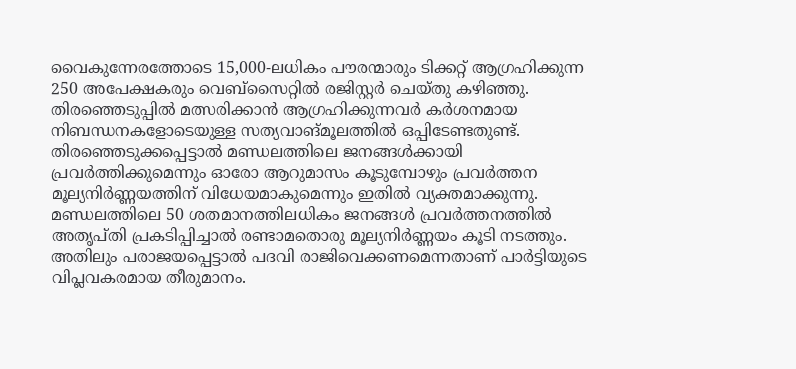വൈകുന്നേരത്തോടെ 15,000-ലധികം പൗരന്മാരും ടിക്കറ്റ് ആഗ്രഹിക്കുന്ന 250 അപേക്ഷകരും വെബ്സൈറ്റിൽ രജിസ്റ്റർ ചെയ്തു കഴിഞ്ഞു. തിരഞ്ഞെടുപ്പിൽ മത്സരിക്കാൻ ആഗ്രഹിക്കുന്നവർ കർശനമായ നിബന്ധനകളോടെയുള്ള സത്യവാങ്മൂലത്തിൽ ഒപ്പിടേണ്ടതുണ്ട്. തിരഞ്ഞെടുക്കപ്പെട്ടാൽ മണ്ഡലത്തിലെ ജനങ്ങൾക്കായി പ്രവർത്തിക്കുമെന്നും ഓരോ ആറുമാസം കൂടുമ്പോഴും പ്രവർത്തന മൂല്യനിർണ്ണയത്തിന് വിധേയമാകുമെന്നും ഇതിൽ വ്യക്തമാക്കുന്നു. മണ്ഡലത്തിലെ 50 ശതമാനത്തിലധികം ജനങ്ങൾ പ്രവർത്തനത്തിൽ അതൃപ്തി പ്രകടിപ്പിച്ചാൽ രണ്ടാമതൊരു മൂല്യനിർണ്ണയം കൂടി നടത്തും. അതിലും പരാജയപ്പെട്ടാൽ പദവി രാജിവെക്കണമെന്നതാണ് പാർട്ടിയുടെ വിപ്ലവകരമായ തീരുമാനം.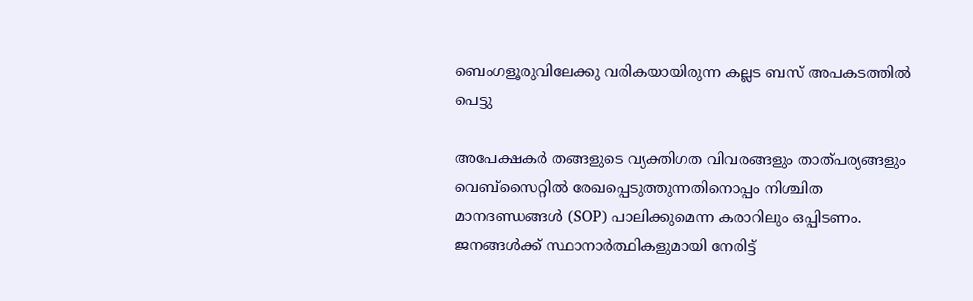ബെംഗളൂരുവിലേക്കു വരികയായിരുന്ന കല്ലട ബസ് അപകടത്തിൽ പെട്ടു

അപേക്ഷകർ തങ്ങളുടെ വ്യക്തിഗത വിവരങ്ങളും താത്പര്യങ്ങളും വെബ്സൈറ്റിൽ രേഖപ്പെടുത്തുന്നതിനൊപ്പം നിശ്ചിത മാനദണ്ഡങ്ങൾ (SOP) പാലിക്കുമെന്ന കരാറിലും ഒപ്പിടണം. ജനങ്ങൾക്ക് സ്ഥാനാർത്ഥികളുമായി നേരിട്ട്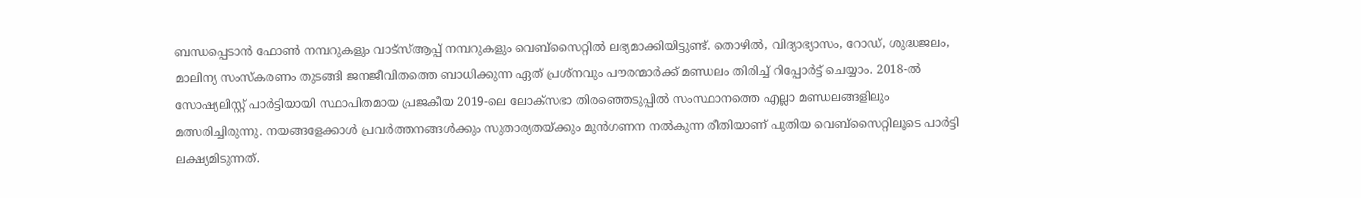ബന്ധപ്പെടാൻ ഫോൺ നമ്പറുകളും വാട്‌സ്ആപ്പ് നമ്പറുകളും വെബ്സൈറ്റിൽ ലഭ്യമാക്കിയിട്ടുണ്ട്. തൊഴിൽ, വിദ്യാഭ്യാസം, റോഡ്, ശുദ്ധജലം, മാലിന്യ സംസ്കരണം തുടങ്ങി ജനജീവിതത്തെ ബാധിക്കുന്ന ഏത് പ്രശ്നവും പൗരന്മാർക്ക് മണ്ഡലം തിരിച്ച് റിപ്പോർട്ട് ചെയ്യാം. 2018-ൽ സോഷ്യലിസ്റ്റ് പാർട്ടിയായി സ്ഥാപിതമായ പ്രജകീയ 2019-ലെ ലോക്‌സഭാ തിരഞ്ഞെടുപ്പിൽ സംസ്ഥാനത്തെ എല്ലാ മണ്ഡലങ്ങളിലും മത്സരിച്ചിരുന്നു. നയങ്ങളേക്കാൾ പ്രവർത്തനങ്ങൾക്കും സുതാര്യതയ്ക്കും മുൻഗണന നൽകുന്ന രീതിയാണ് പുതിയ വെബ്സൈറ്റിലൂടെ പാർട്ടി ലക്ഷ്യമിടുന്നത്.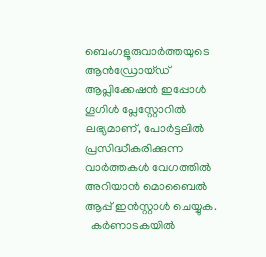ബെംഗളൂരുവാർത്തയുടെ ആൻഡ്രോയ്ഡ് ആപ്ലിക്കേഷൻ ഇപ്പോൾ ഗൂഗിൾ പ്ലേസ്റ്റോറിൽ ലഭ്യമാണ്, പോർട്ടലിൽ പ്രസിദ്ധീകരിക്കുന്ന വാർത്തകൾ വേഗത്തിൽ അറിയാൻ മൊബൈൽ ആപ്പ് ഇൻസ്റ്റാൾ ചെയ്യുക.
  കർണാടകയിൽ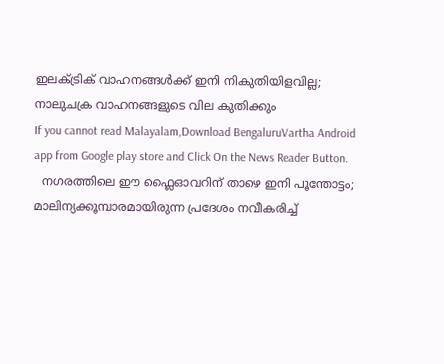ഇലക്ട്രിക് വാഹനങ്ങൾക്ക് ഇനി നികുതിയിളവില്ല; നാലുചക്ര വാഹനങ്ങളുടെ വില കുതിക്കും
If you cannot read Malayalam,Download BengaluruVartha Android app from Google play store and Click On the News Reader Button.
  നഗരത്തിലെ ഈ ഫ്ലൈഓവറിന് താഴെ ഇനി പൂന്തോട്ടം; മാലിന്യക്കൂമ്പാരമായിരുന്ന പ്രദേശം നവീകരിച്ച്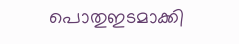പൊതുഇടമാക്കി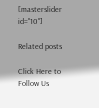[masterslider id="10"]

Related posts

Click Here to Follow Us